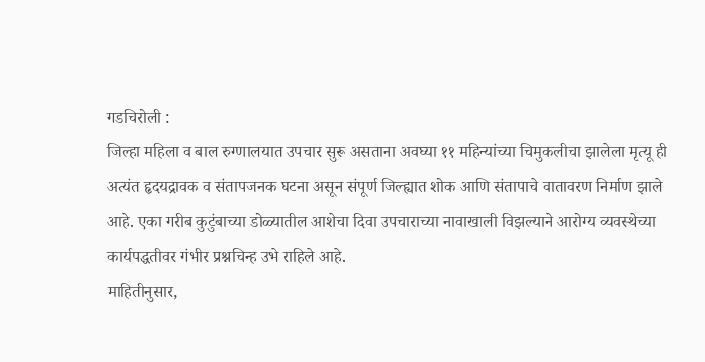गडचिरोली :
जिल्हा महिला व बाल रुग्णालयात उपचार सुरू असताना अवघ्या ११ महिन्यांच्या चिमुकलीचा झालेला मृत्यू ही अत्यंत हृदयद्रावक व संतापजनक घटना असून संपूर्ण जिल्ह्यात शोक आणि संतापाचे वातावरण निर्माण झाले आहे. एका गरीब कुटुंबाच्या डोळ्यातील आशेचा दिवा उपचाराच्या नावाखाली विझल्याने आरोग्य व्यवस्थेच्या कार्यपद्धतीवर गंभीर प्रश्नचिन्ह उभे राहिले आहे.
माहितीनुसार,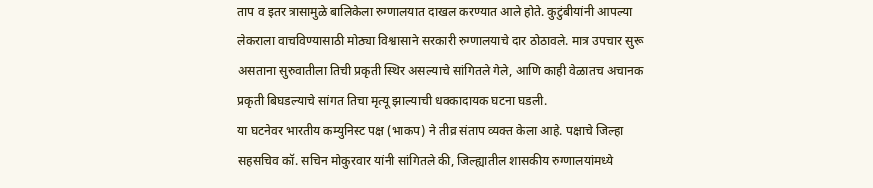ताप व इतर त्रासामुळे बालिकेला रुग्णालयात दाखल करण्यात आले होते. कुटुंबीयांनी आपल्या लेकराला वाचविण्यासाठी मोठ्या विश्वासाने सरकारी रुग्णालयाचे दार ठोठावले. मात्र उपचार सुरू असताना सुरुवातीला तिची प्रकृती स्थिर असल्याचे सांगितले गेले, आणि काही वेळातच अचानक प्रकृती बिघडल्याचे सांगत तिचा मृत्यू झाल्याची धक्कादायक घटना घडली.
या घटनेवर भारतीय कम्युनिस्ट पक्ष (भाकप) ने तीव्र संताप व्यक्त केला आहे. पक्षाचे जिल्हा सहसचिव कॉ. सचिन मोकुरवार यांनी सांगितले की, जिल्ह्यातील शासकीय रुग्णालयांमध्ये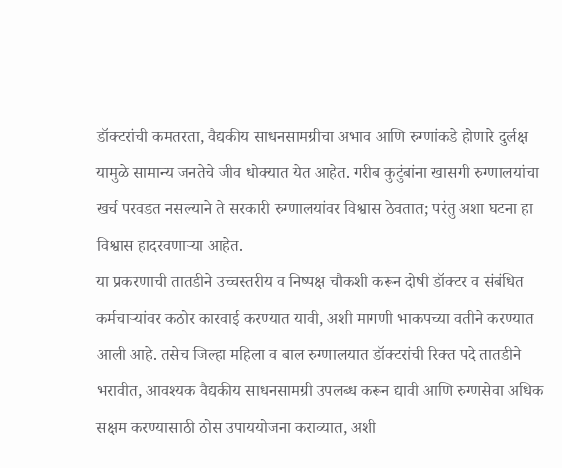डॉक्टरांची कमतरता, वैद्यकीय साधनसामग्रीचा अभाव आणि रुग्णांकडे होणारे दुर्लक्ष यामुळे सामान्य जनतेचे जीव धोक्यात येत आहेत. गरीब कुटुंबांना खासगी रुग्णालयांचा खर्च परवडत नसल्याने ते सरकारी रुग्णालयांवर विश्वास ठेवतात; परंतु अशा घटना हा विश्वास हादरवणाऱ्या आहेत.
या प्रकरणाची तातडीने उच्चस्तरीय व निष्पक्ष चौकशी करून दोषी डॉक्टर व संबंधित कर्मचाऱ्यांवर कठोर कारवाई करण्यात यावी, अशी मागणी भाकपच्या वतीने करण्यात आली आहे. तसेच जिल्हा महिला व बाल रुग्णालयात डॉक्टरांची रिक्त पदे तातडीने भरावीत, आवश्यक वैद्यकीय साधनसामग्री उपलब्ध करून द्यावी आणि रुग्णसेवा अधिक सक्षम करण्यासाठी ठोस उपाययोजना कराव्यात, अशी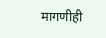मागणीही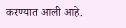करण्यात आली आहे.